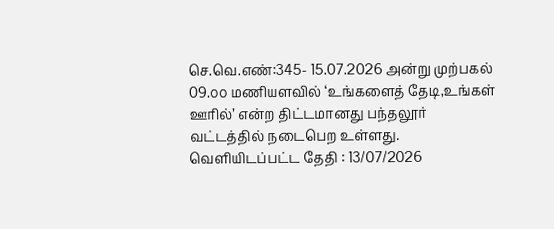செ.வெ.எண்:345- 15.07.2026 அன்று முற்பகல் 09.௦௦ மணியளவில் ‘உங்களைத் தேடி,உங்கள் ஊரில்’ என்ற திட்டமானது பந்தலூர் வட்டத்தில் நடைபெற உள்ளது.
வெளியிடப்பட்ட தேதி : 13/07/2026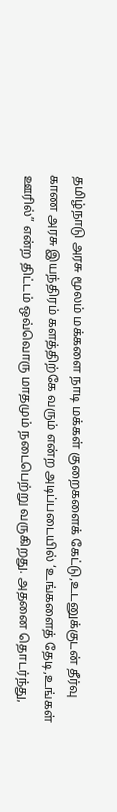தமிழ்நாடு அரசு மூலம் மக்களை நாடி மக்கள் குறைகளைக் கேட்டு,உடனுக்குடன் தீர்வு காண அரசு இயந்திரம் களத்திற்கே வரும் என்ற அடிப்படையில் ‘உங்களைத் தேடி,உங்கள் ஊரில்” என்ற திட்டம் ஒவ்வொரு மாதமும் நடைபெற்று வருகிறது. அதனை தொடர்ந்து,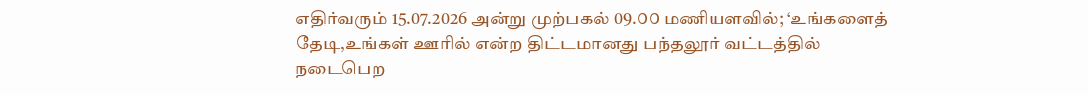எதிர்வரும் 15.07.2026 அன்று முற்பகல் 09.௦௦ மணியளவில்; ‘உங்களைத் தேடி,உங்கள் ஊரில் என்ற திட்டமானது பந்தலூர் வட்டத்தில் நடைபெற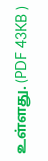உள்ளது. (PDF 43KB )